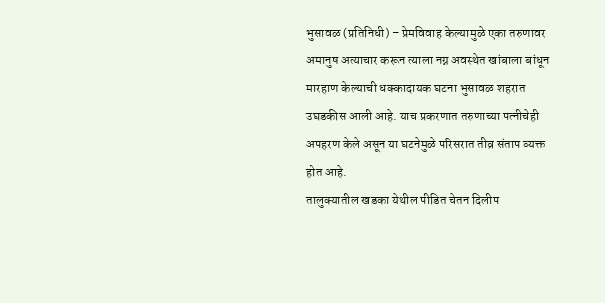भुसावळ (प्रतिनिधी) – प्रेमविवाह केल्यामुळे एका तरुणावर अमानुष अत्याचार करून त्याला नग्न अवस्थेत खांबाला बांधून मारहाण केल्याची धक्कादायक घटना भुसावळ शहरात उघडकीस आली आहे. याच प्रकरणात तरुणाच्या पत्नीचेही अपहरण केले असून या घटनेमुळे परिसरात तीव्र संताप व्यक्त होत आहे.
तालुक्यातील खडका येथील पीडित चेतन दिलीप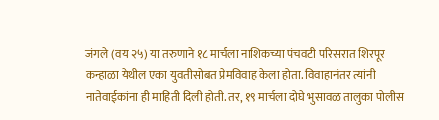जंगले (वय २५) या तरुणाने १८ मार्चला नाशिकच्या पंचवटी परिसरात शिरपूर कन्हाळा येथील एका युवतीसोबत प्रेमविवाह केला होता. विवाहानंतर त्यांनी नातेवाईकांना ही माहिती दिली होती. तर, १९ मार्चला दोघे भुसावळ तालुका पोलीस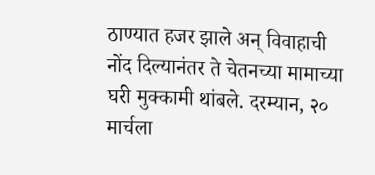ठाण्यात हजर झाले अन् विवाहाची नोंद दिल्यानंतर ते चेतनच्या मामाच्या घरी मुक्कामी थांबले. दरम्यान, २० मार्चला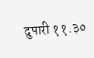दुपारी ११.३०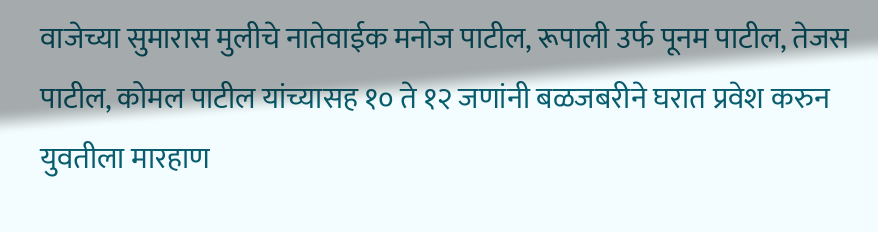वाजेच्या सुमारास मुलीचे नातेवाईक मनोज पाटील, रूपाली उर्फ पूनम पाटील, तेजस पाटील, कोमल पाटील यांच्यासह १० ते १२ जणांनी बळजबरीने घरात प्रवेश करुन युवतीला मारहाण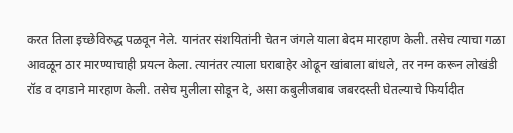करत तिला इच्छेविरुद्ध पळवून नेले. यानंतर संशयितांनी चेतन जंगले याला बेदम मारहाण केली. तसेच त्याचा गळा आवळून ठार मारण्याचाही प्रयत्न केला. त्यानंतर त्याला घराबाहेर ओढून खांबाला बांधले, तर नग्न करून लोखंडी रॉड व दगडाने मारहाण केली. तसेच मुलीला सोडून दे, असा कबुलीजबाब जबरदस्ती घेतल्याचे फिर्यादीत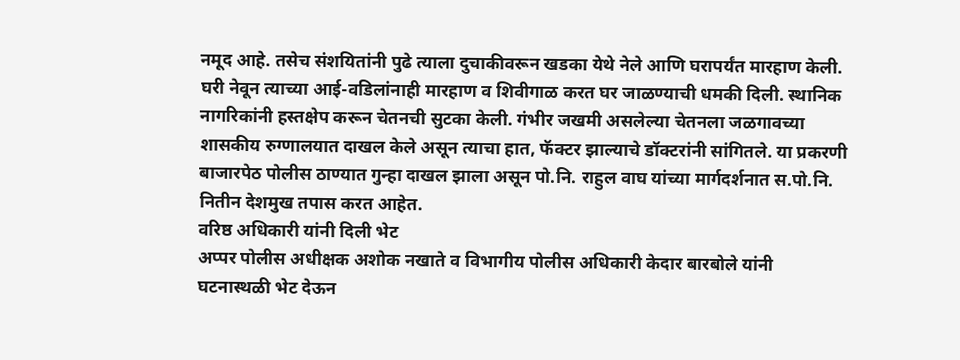नमूद आहे. तसेच संशयितांनी पुढे त्याला दुचाकीवरून खडका येथे नेले आणि घरापर्यंत मारहाण केली. घरी नेवून त्याच्या आई-वडिलांनाही मारहाण व शिवीगाळ करत घर जाळण्याची धमकी दिली. स्थानिक नागरिकांनी हस्तक्षेप करून चेतनची सुटका केली. गंभीर जखमी असलेल्या चेतनला जळगावच्या शासकीय रुग्णालयात दाखल केले असून त्याचा हात, फॅक्टर झाल्याचे डॉक्टरांनी सांगितले. या प्रकरणी बाजारपेठ पोलीस ठाण्यात गुन्हा दाखल झाला असून पो.नि. राहुल वाघ यांच्या मार्गदर्शनात स.पो.नि. नितीन देशमुख तपास करत आहेत.
वरिष्ठ अधिकारी यांनी दिली भेट
अप्पर पोलीस अधीक्षक अशोक नखाते व विभागीय पोलीस अधिकारी केदार बारबोले यांनी घटनास्थळी भेट देऊन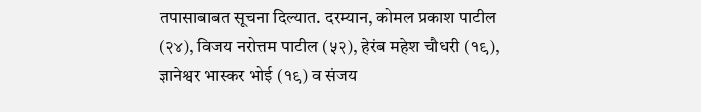तपासाबाबत सूचना दिल्यात. दरम्यान, कोमल प्रकाश पाटील (२४), विजय नरोत्तम पाटील (५२), हेरंब महेश चौधरी (१९), ज्ञानेश्वर भास्कर भोई (१९) व संजय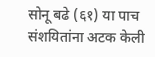सोनू बढे (६१) या पाच संशयितांना अटक केली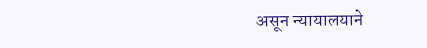असून न्यायालयाने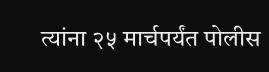त्यांना २५ मार्चपर्यंत पोलीस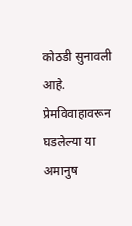कोठडी सुनावली आहे. प्रेमविवाहावरून घडलेल्या या अमानुष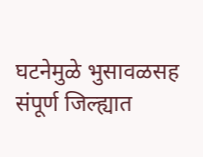घटनेमुळे भुसावळसह संपूर्ण जिल्ह्यात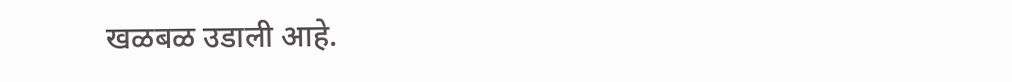खळबळ उडाली आहे.